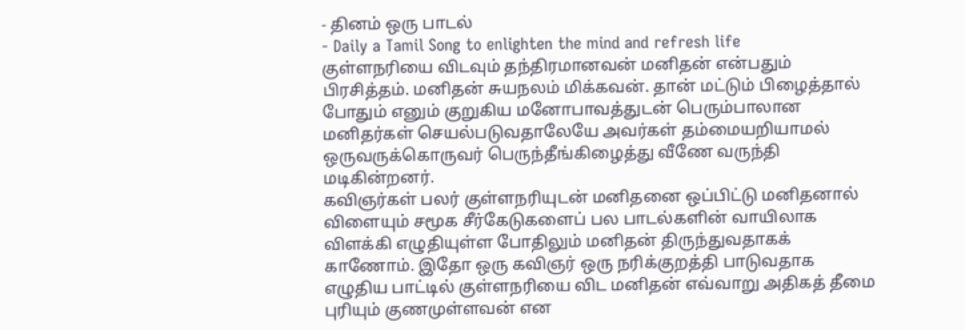- தினம் ஒரு பாடல்
- Daily a Tamil Song to enlighten the mind and refresh life
குள்ளநரியை விடவும் தந்திரமானவன் மனிதன் என்பதும் பிரசித்தம். மனிதன் சுயநலம் மிக்கவன். தான் மட்டும் பிழைத்தால் போதும் எனும் குறுகிய மனோபாவத்துடன் பெரும்பாலான மனிதர்கள் செயல்படுவதாலேயே அவர்கள் தம்மையறியாமல் ஒருவருக்கொருவர் பெருந்தீங்கிழைத்து வீணே வருந்தி மடிகின்றனர்.
கவிஞர்கள் பலர் குள்ளநரியுடன் மனிதனை ஒப்பிட்டு மனிதனால் விளையும் சமூக சீர்கேடுகளைப் பல பாடல்களின் வாயிலாக விளக்கி எழுதியுள்ள போதிலும் மனிதன் திருந்துவதாகக் காணோம். இதோ ஒரு கவிஞர் ஒரு நரிக்குறத்தி பாடுவதாக எழுதிய பாட்டில் குள்ளநரியை விட மனிதன் எவ்வாறு அதிகத் தீமை புரியும் குணமுள்ளவன் என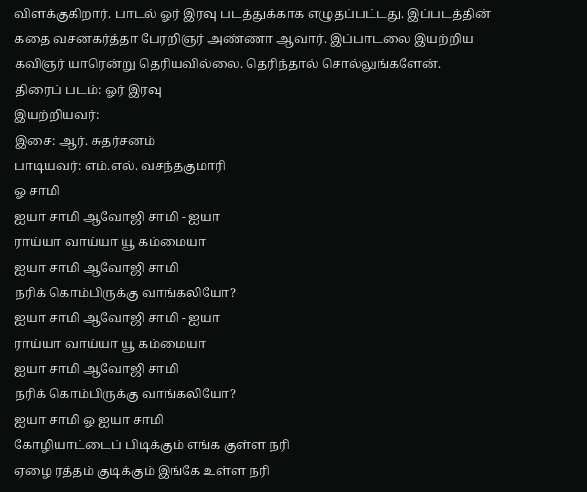விளக்குகிறார். பாடல் ஓர் இரவு படத்துக்காக எழுதப்பட்டது. இப்படத்தின் கதை வசனகர்த்தா பேரறிஞர் அண்ணா ஆவார். இப்பாடலை இயற்றிய கவிஞர் யாரென்று தெரியவில்லை. தெரிந்தால் சொல்லுங்களேன்.
திரைப் படம்: ஓர் இரவு
இயற்றியவர்:
இசை: ஆர். சுதர்சனம்
பாடியவர்: எம்.எல். வசந்தகுமாரி
ஓ சாமி
ஐயா சாமி ஆவோஜி சாமி - ஐயா
ராய்யா வாய்யா யூ கம்மையா
ஐயா சாமி ஆவோஜி சாமி
நரிக் கொம்பிருக்கு வாங்கலியோ?
ஐயா சாமி ஆவோஜி சாமி - ஐயா
ராய்யா வாய்யா யூ கம்மையா
ஐயா சாமி ஆவோஜி சாமி
நரிக் கொம்பிருக்கு வாங்கலியோ?
ஐயா சாமி ஓ ஐயா சாமி
கோழியாட்டைப் பிடிக்கும் எங்க குள்ள நரி
ஏழை ரத்தம் குடிக்கும் இங்கே உள்ள நரி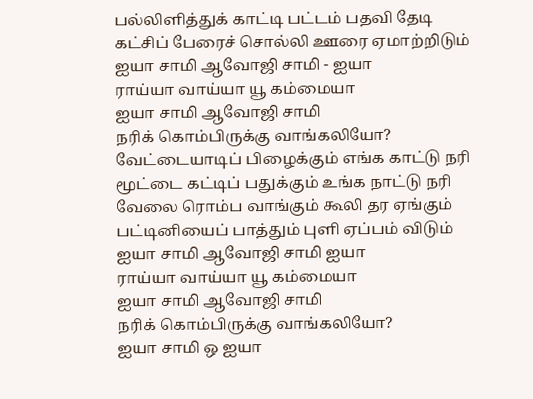பல்லிளித்துக் காட்டி பட்டம் பதவி தேடி
கட்சிப் பேரைச் சொல்லி ஊரை ஏமாற்றிடும்
ஐயா சாமி ஆவோஜி சாமி - ஐயா
ராய்யா வாய்யா யூ கம்மையா
ஐயா சாமி ஆவோஜி சாமி
நரிக் கொம்பிருக்கு வாங்கலியோ?
வேட்டையாடிப் பிழைக்கும் எங்க காட்டு நரி
மூட்டை கட்டிப் பதுக்கும் உங்க நாட்டு நரி
வேலை ரொம்ப வாங்கும் கூலி தர ஏங்கும்
பட்டினியைப் பாத்தும் புளி ஏப்பம் விடும்
ஐயா சாமி ஆவோஜி சாமி ஐயா
ராய்யா வாய்யா யூ கம்மையா
ஐயா சாமி ஆவோஜி சாமி
நரிக் கொம்பிருக்கு வாங்கலியோ?
ஐயா சாமி ஒ ஐயா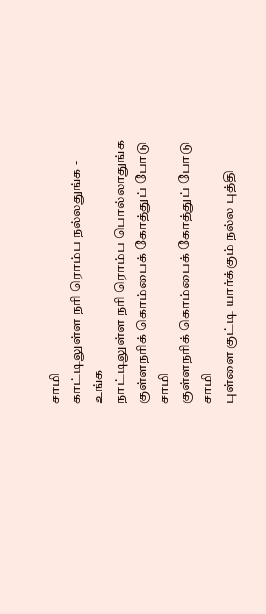சாமி
காட்டிலுள்ள நரி ரொம்ப நல்லதுங்க - உங்க
நாட்டிலுள்ள நரி ரொம்ப பொல்லாதுங்க
குள்ளநரிக் கொம்பைக் கோத்துப் போடு சாமி
குள்ளநரிக் கொம்பைக் கோத்துப் போடு சாமி
புள்ளை குட்டி யார்க்கும் நல்ல புத்தி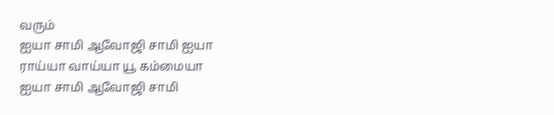வரும்
ஐயா சாமி ஆவோஜி சாமி ஐயா
ராய்யா வாய்யா யூ கம்மையா
ஐயா சாமி ஆவோஜி சாமி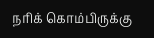நரிக் கொம்பிருக்கு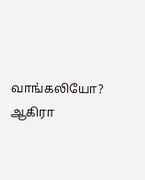வாங்கலியோ?
ஆகிரா